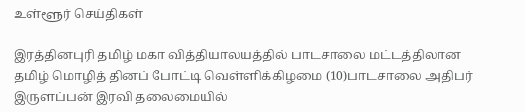உள்ளூர் செய்திகள்

இரத்தினபுரி ‌‌தமிழ் மகா வித்தியாலயத்தில் பாடசாலை மட்டத்திலான தமிழ் மொழித் தினப் போட்டி ‌‌வெள்ளிக்கிழமை (10)பாடசாலை அதிபர் இருளப்பன் இரவி‌ தலைமையில்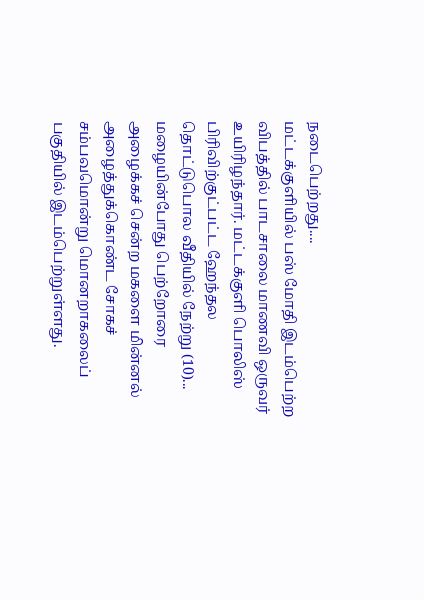நடைபெற்றது....
மட்டக்குளியில் பஸ் மோதி இடம்பெற்ற விபத்தில் பாடசாலை மாணவி ஒருவர் உயிரிழந்தார். மட்டக்குளி பொலிஸ் பிரிவிற்குட்பட்ட ஹேந்தல தொட்டுபொல வீதியில் நேற்று (10)...
மழையின்போது பெற்றோரை அழைக்கச் சென்ற மகளை மின்னல் அழைத்துக்கொண்ட சோகச் சம்பவமொன்று மொனறாகலைப் பகுதியில் இடம்பெற்றுள்ளது.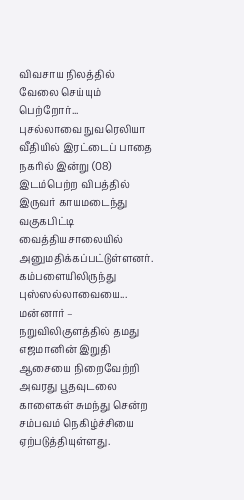விவசாய நிலத்தில் வேலை செய்யும் பெற்றோர்...
புசல்லாவை நுவரெலியா வீதியில் இரட்டைப் பாதை நகரில் இன்று (08) இடம்பெற்ற விபத்தில் இருவர் காயமடைந்து வகுகபிட்டி வைத்தியசாலையில் அனுமதிக்கப்பட்டுள்ளனர். கம்பளையிலிருந்து புஸ்ஸல்லாவையை...
மன்னார் – நறுவிலிகுளத்தில் தமது எஜமானின் இறுதி ஆசையை நிறைவேற்றி அவரது பூதவுடலை காளைகள் சுமந்து சென்ற சம்பவம் நெகிழ்ச்சியை ஏற்படுத்தியுள்ளது.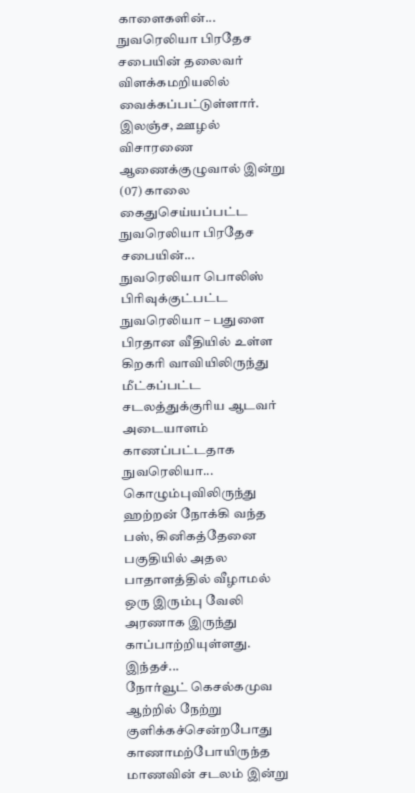காளைகளின்...
நுவரெலியா பிரதேச சபையின் தலைவர் விளக்கமறியலில் வைக்கப்பட்டுள்ளார். இலஞ்ச, ஊழல் விசாரணை ஆணைக்குழுவால் இன்று (07) காலை கைதுசெய்யப்பட்ட நுவரெலியா பிரதேச சபையின்...
நுவரெலியா பொலிஸ் பிரிவுக்குட்பட்ட நுவரெலியா – பதுளை பிரதான வீதியில் உள்ள கிறகரி வாவியிலிருந்து மீட்கப்பட்ட சடலத்துக்குரிய ஆடவர் அடையாளம் காணப்பட்டதாக நுவரெலியா...
கொழும்புவிலிருந்து ஹற்றன் நோக்கி வந்த பஸ், கினிகத்தேனை பகுதியில் அதல பாதாளத்தில் வீழாமல் ஒரு இரும்பு வேலி அரணாக இருந்து காப்பாற்றியுள்ளது. இந்தச்...
நோர்வூட் கெசல்கமுவ ஆற்றில் நேற்று குளிக்கச்சென்றபோது காணாமற்போயிருந்த மாணவின் சடலம் இன்று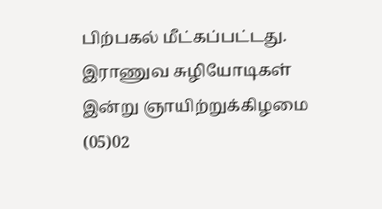பிற்பகல் மீட்கப்பட்டது. இராணுவ சுழியோடிகள் இன்று ஞாயிற்றுக்கிழமை (05)02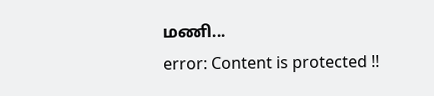மணி...
error: Content is protected !!